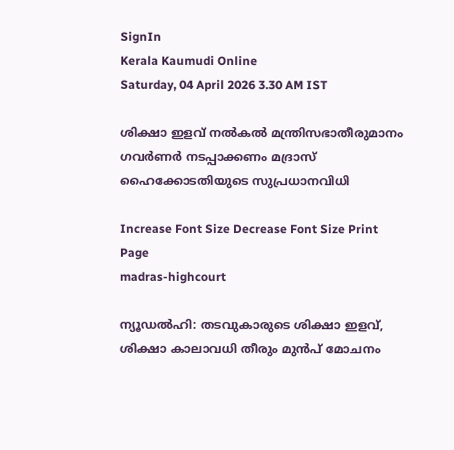SignIn
Kerala Kaumudi Online
Saturday, 04 April 2026 3.30 AM IST

ശിക്ഷാ ഇളവ് നൽകൽ മന്ത്രിസഭാതീരുമാനം ഗവർണർ നടപ്പാക്കണം മദ്രാസ് ഹൈക്കോടതിയുടെ സുപ്രധാനവിധി

Increase Font Size Decrease Font Size Print Page
madras-highcourt

ന്യൂഡൽഹി: തടവുകാരുടെ ശിക്ഷാ ഇളവ്, ശിക്ഷാ കാലാവധി തീരും മുൻപ് മോചനം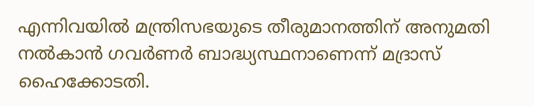എന്നിവയിൽ മന്ത്രിസഭയുടെ തീരുമാനത്തിന് അനുമതി നൽകാൻ ഗവർണർ ബാദ്ധ്യസ്ഥനാണെന്ന് മദ്രാസ് ഹൈക്കോടതി.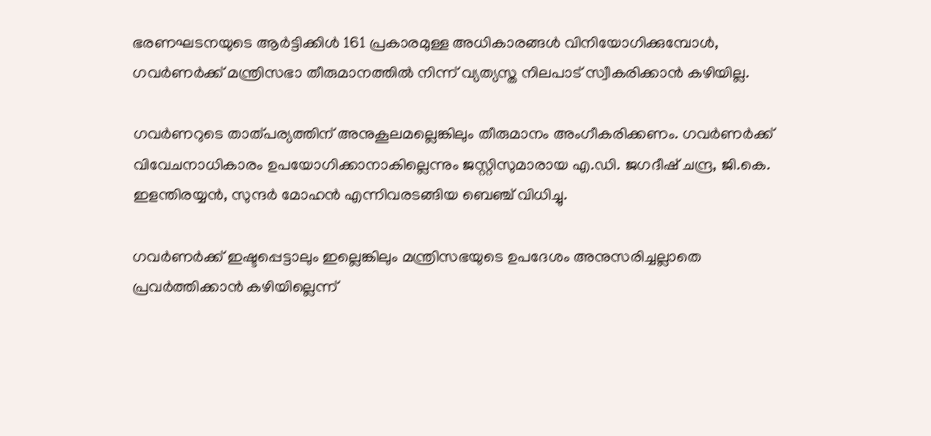ഭരണഘടനയുടെ ആർട്ടിക്കിൾ 161 പ്രകാരമുള്ള അധികാരങ്ങൾ വിനിയോഗിക്കുമ്പോൾ, ഗവർണർക്ക് മന്ത്രിസഭാ തീരുമാനത്തിൽ നിന്ന് വ്യത്യസ്ത നിലപാട് സ്വീകരിക്കാൻ കഴിയില്ല.

ഗവർണറുടെ താത്പര്യത്തിന് അനുകൂലമല്ലെങ്കിലും തീരുമാനം അംഗീകരിക്കണം. ഗവർണർക്ക് വിവേചനാധികാരം ഉപയോഗിക്കാനാകില്ലെന്നും ജസ്റ്റിസുമാരായ എ.ഡി. ജഗദീഷ് ചന്ദ്ര, ജി.കെ. ഇളന്തിരയ്യൻ, സുന്ദർ മോഹൻ എന്നിവരടങ്ങിയ ബെഞ്ച് വിധിച്ചു.

ഗവർണർക്ക് ഇഷ്ടപ്പെട്ടാലും ഇല്ലെങ്കിലും മന്ത്രിസഭയുടെ ഉപദേശം അനുസരിച്ചല്ലാതെ പ്രവർത്തിക്കാൻ കഴിയില്ലെന്ന്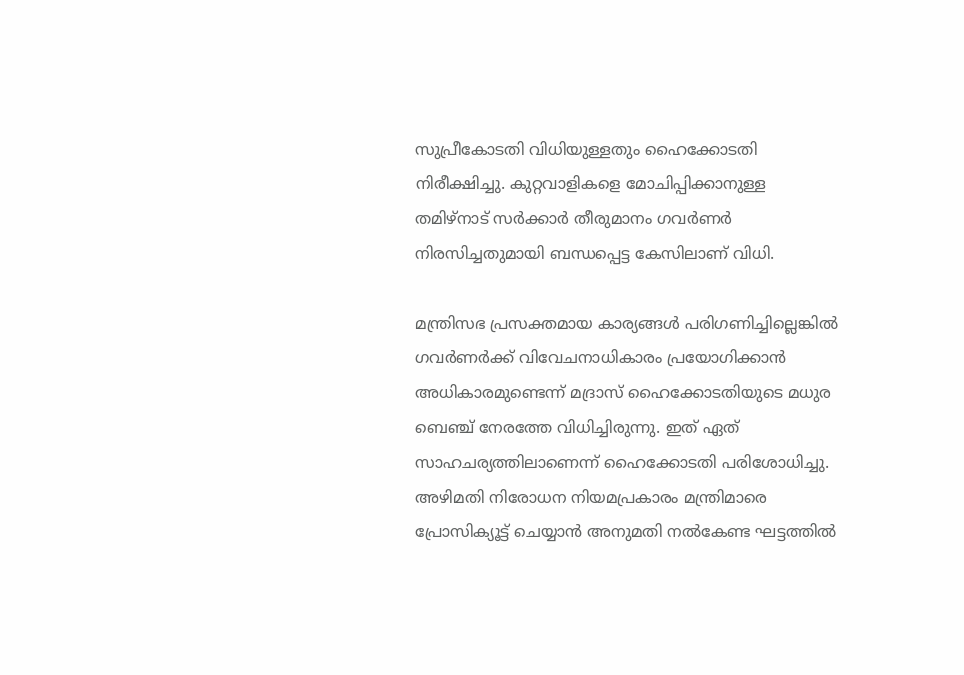സുപ്രീകോടതി വിധിയുള്ളതും ഹൈക്കോടതി നിരീക്ഷിച്ചു. കുറ്റവാളികളെ മോചിപ്പിക്കാനുള്ള തമിഴ്നാട് സർക്കാർ തീരുമാനം ഗവർണർ നിരസിച്ചതുമായി ബന്ധപ്പെട്ട കേസിലാണ് വിധി.

മന്ത്രിസഭ പ്രസക്തമായ കാര്യങ്ങൾ പരിഗണിച്ചില്ലെങ്കിൽ ഗവർണർക്ക് വിവേചനാധികാരം പ്രയോഗിക്കാൻ അധികാരമുണ്ടെന്ന് മദ്രാസ് ഹൈക്കോടതിയുടെ മധുര ബെഞ്ച് നേരത്തേ വിധിച്ചിരുന്നു. ഇത് ഏത് സാഹചര്യത്തിലാണെന്ന് ഹൈക്കോടതി പരിശോധിച്ചു. അഴിമതി നിരോധന നിയമപ്രകാരം മന്ത്രിമാരെ പ്രോസിക്യൂട്ട് ചെയ്യാൻ അനുമതി നൽകേണ്ട ഘട്ടത്തിൽ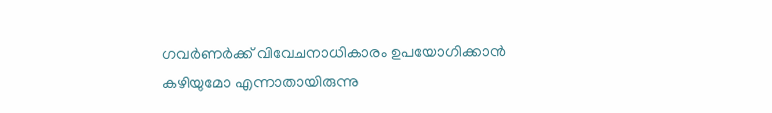ഗവർണർക്ക് വിവേചനാധികാരം ഉപയോഗിക്കാൻ കഴിയുമോ എന്നാതായിരുന്നു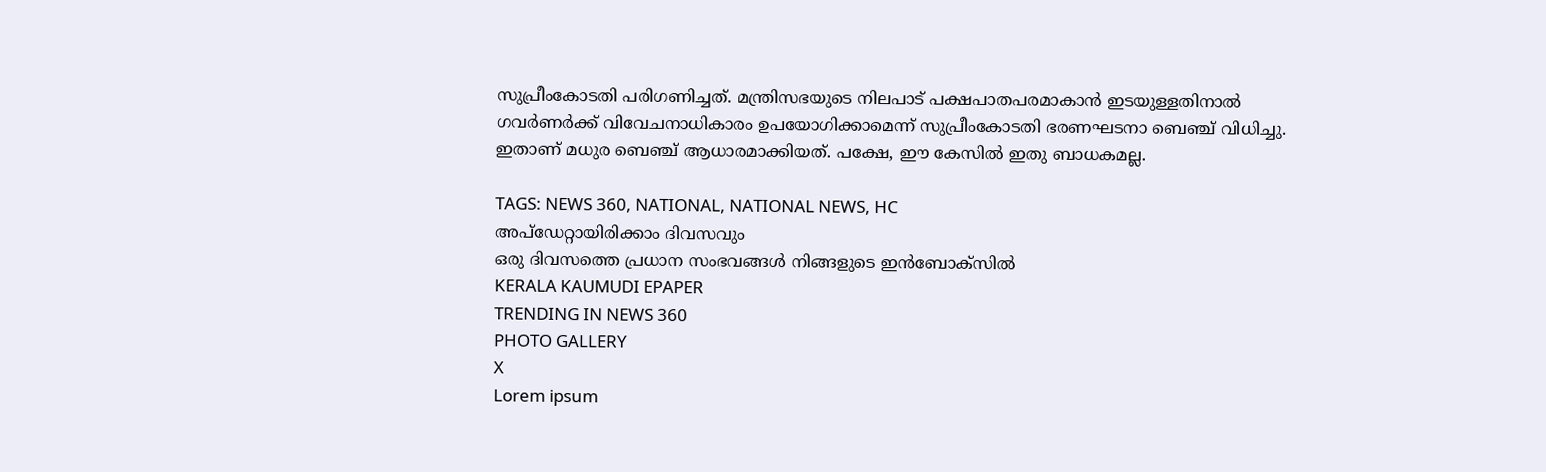സുപ്രീംകോടതി പരിഗണിച്ചത്. മന്ത്രിസഭയുടെ നിലപാട് പക്ഷപാതപരമാകാൻ ഇടയുള്ളതിനാൽ ഗവർണർക്ക് വിവേചനാധികാരം ഉപയോഗിക്കാമെന്ന് സുപ്രീംകോടതി ഭരണഘടനാ ബെഞ്ച് വിധിച്ചു. ഇതാണ് മധുര ബെഞ്ച് ആധാരമാക്കിയത്. പക്ഷേ, ഈ കേസിൽ ഇതു ബാധകമല്ല.

TAGS: NEWS 360, NATIONAL, NATIONAL NEWS, HC
അപ്ഡേറ്റായിരിക്കാം ദിവസവും
ഒരു ദിവസത്തെ പ്രധാന സംഭവങ്ങൾ നിങ്ങളുടെ ഇൻബോക്സിൽ
KERALA KAUMUDI EPAPER
TRENDING IN NEWS 360
PHOTO GALLERY
X
Lorem ipsum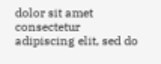dolor sit amet
consectetur adipiscing elit, sed do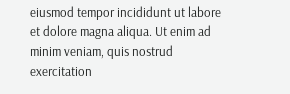eiusmod tempor incididunt ut labore et dolore magna aliqua. Ut enim ad minim veniam, quis nostrud exercitation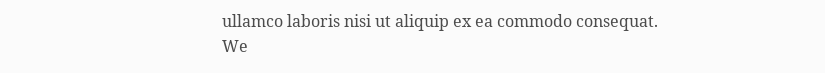ullamco laboris nisi ut aliquip ex ea commodo consequat.
We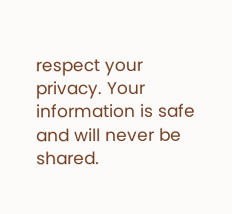respect your privacy. Your information is safe and will never be shared.